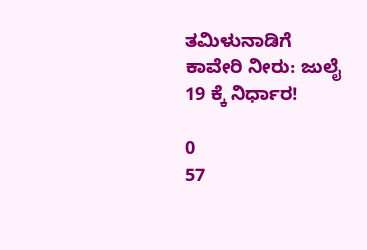ತಮಿಳುನಾಡಿಗೆ ಕಾವೇರಿ ನೀರು: ಜುಲೈ 19 ಕ್ಕೆ ನಿರ್ಧಾರ!

0
57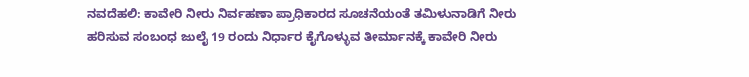ನವದೆಹಲಿ: ಕಾವೇರಿ ನೀರು ನಿರ್ವಹಣಾ ಪ್ರಾಧಿಕಾರದ ಸೂಚನೆಯಂತೆ ತಮಿಳುನಾಡಿಗೆ ನೀರು ಹರಿಸುವ ಸಂಬಂಧ ಜುಲೈ 19 ರಂದು ನಿರ್ಧಾರ ಕೈಗೊಳ್ಳುವ ತೀರ್ಮಾನಕ್ಕೆ ಕಾವೇರಿ ನೀರು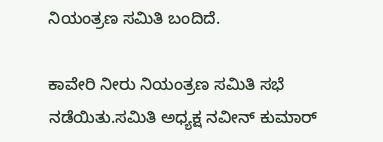ನಿಯಂತ್ರಣ ಸಮಿತಿ ಬಂದಿದೆ.

ಕಾವೇರಿ ನೀರು ನಿಯಂತ್ರಣ ಸಮಿತಿ ಸಭೆ ನಡೆಯಿತು.ಸಮಿತಿ ಅಧ್ಯಕ್ಷ ನವೀನ್ ಕುಮಾರ್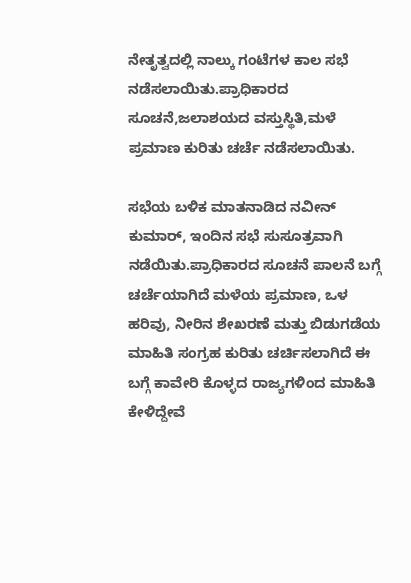ನೇತೃತ್ವದಲ್ಲಿ ನಾಲ್ಕು ಗಂಟೆಗಳ‌ ಕಾಲ ಸಭೆ ನಡೆಸಲಾಯಿತು.ಪ್ರಾಧಿಕಾರದ ಸೂಚನೆ,ಜಲಾಶಯದ ವಸ್ತುಸ್ಥಿತಿ,ಮಳೆ ಪ್ರಮಾಣ ಕುರಿತು ಚರ್ಚೆ ನಡೆಸಲಾಯಿತು.

ಸಭೆಯ ಬಳಿಕ ಮಾತನಾಡಿದ ನವೀನ್ ಕುಮಾರ್, ಇಂದಿನ ಸಭೆ ಸುಸೂತ್ರವಾಗಿ ನಡೆಯಿತು.ಪ್ರಾಧಿಕಾರದ ಸೂಚನೆ ಪಾಲನೆ ಬಗ್ಗೆ ಚರ್ಚೆಯಾಗಿದೆ ಮಳೆಯ ಪ್ರಮಾಣ, ಒಳ ಹರಿವು, ನೀರಿನ ಶೇಖರಣೆ ಮತ್ತು ಬಿಡುಗಡೆಯ ಮಾಹಿತಿ ಸಂಗ್ರಹ ಕುರಿತು ಚರ್ಚಿಸಲಾಗಿದೆ ಈ ಬಗ್ಗೆ ಕಾವೇರಿ ಕೊಳ್ಳದ ರಾಜ್ಯಗಳಿಂದ ಮಾಹಿತಿ ಕೇಳಿದ್ದೇವೆ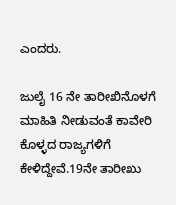ಎಂದರು.

ಜುಲೈ 16 ನೇ ತಾರೀಖಿನೊಳಗೆ ಮಾಹಿತಿ ನೀಡುವಂತೆ ಕಾವೇರಿ ಕೊಳ್ಳದ ರಾಜ್ಯಗಳಿಗೆ ಕೇಳಿದ್ದೇವೆ.19ನೇ ತಾರೀಖು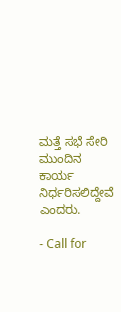ಮತ್ತೆ ಸಭೆ ಸೇರಿ ಮುಂದಿನ ಕಾರ್ಯ ನಿರ್ಧರಿಸಲಿದ್ದೇವೆ ಎಂದರು.

- Call for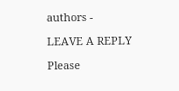authors -

LEAVE A REPLY

Please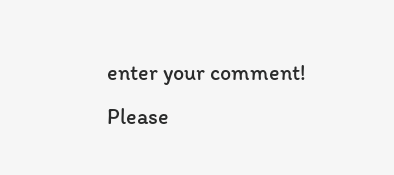enter your comment!
Please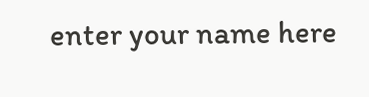enter your name here